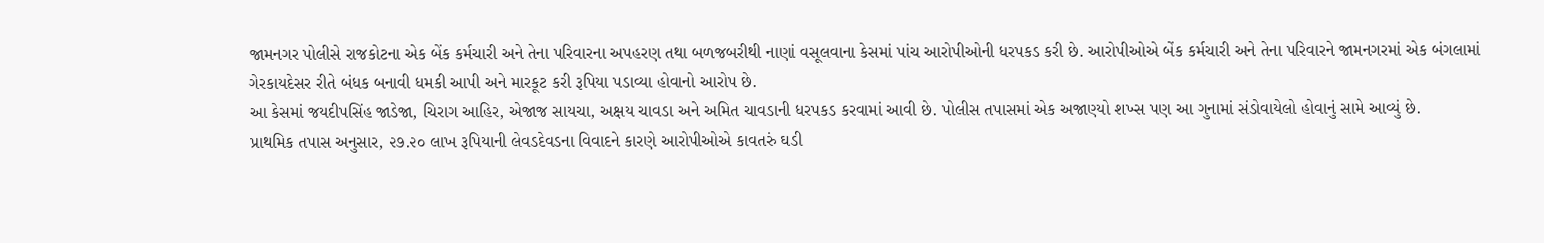જામનગર પોલીસે રાજકોટના એક બેંક કર્મચારી અને તેના પરિવારના અપહરણ તથા બળજબરીથી નાણાં વસૂલવાના કેસમાં પાંચ આરોપીઓની ધરપકડ કરી છે. આરોપીઓએ બેંક કર્મચારી અને તેના પરિવારને જામનગરમાં એક બંગલામાં ગેરકાયદેસર રીતે બંધક બનાવી ધમકી આપી અને મારકૂટ કરી રૂપિયા પડાવ્યા હોવાનો આરોપ છે.
આ કેસમાં જયદીપસિંહ જાડેજા, ચિરાગ આહિર, એજાજ સાયચા, અક્ષય ચાવડા અને અમિત ચાવડાની ધરપકડ કરવામાં આવી છે. પોલીસ તપાસમાં એક અજાણ્યો શખ્સ પણ આ ગુનામાં સંડોવાયેલો હોવાનું સામે આવ્યું છે.
પ્રાથમિક તપાસ અનુસાર, ૨૭.૨૦ લાખ રૂપિયાની લેવડદેવડના વિવાદને કારણે આરોપીઓએ કાવતરું ઘડી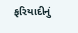ફરિયાદીનું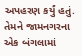અપહરણ કર્યું હતું. તેમને જામનગરના એક બંગલામાં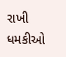રાખી ધમકીઓ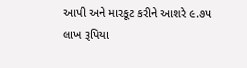આપી અને મારકૂટ કરીને આશરે ૯.૭૫ લાખ રૂપિયા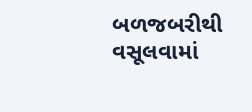બળજબરીથી વસૂલવામાં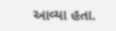આવ્યા હતા.